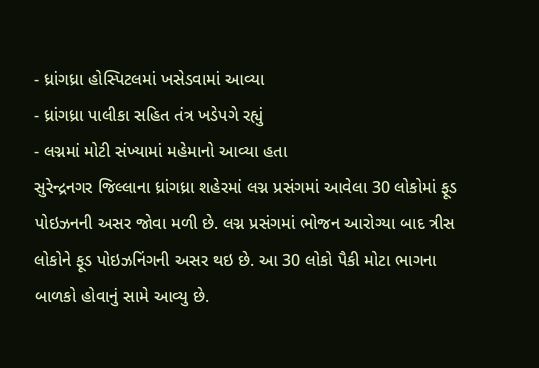- ધ્રાંગધ્રા હોસ્પિટલમાં ખસેડવામાં આવ્યા
- ધ્રાંગધ્રા પાલીકા સહિત તંત્ર ખડેપગે રહ્યું
- લગ્નમાં મોટી સંખ્યામાં મહેમાનો આવ્યા હતા
સુરેન્દ્રનગર જિલ્લાના ધ્રાંગધ્રા શહેરમાં લગ્ન પ્રસંગમાં આવેલા 30 લોકોમાં ફૂડ પોઇઝનની અસર જોવા મળી છે. લગ્ન પ્રસંગમાં ભોજન આરોગ્યા બાદ ત્રીસ લોકોને ફૂડ પોઇઝનિંગની અસર થઇ છે. આ 30 લોકો પૈકી મોટા ભાગના બાળકો હોવાનું સામે આવ્યુ છે.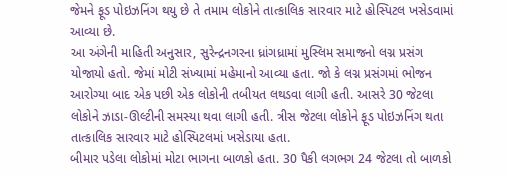જેમને ફૂડ પોઇઝનિંગ થયુ છે તે તમામ લોકોને તાત્કાલિક સારવાર માટે હોસ્પિટલ ખસેડવામાં આવ્યા છે.
આ અંગેની માહિતી અનુસાર, સુરેન્દ્રનગરના ધ્રાંગધ્રામાં મુસ્લિમ સમાજનો લગ્ન પ્રસંગ યોજાયો હતો. જેમાં મોટી સંખ્યામાં મહેમાનો આવ્યા હતા. જો કે લગ્ન પ્રસંગમાં ભોજન આરોગ્યા બાદ એક પછી એક લોકોની તબીયત લથડવા લાગી હતી. આસરે 30 જેટલા લોકોને ઝાડા-ઊલ્ટીની સમસ્યા થવા લાગી હતી. ત્રીસ જેટલા લોકોને ફૂડ પોઇઝનિંગ થતા તાત્કાલિક સારવાર માટે હોસ્પિટલમાં ખસેડાયા હતા.
બીમાર પડેલા લોકોમાં મોટા ભાગના બાળકો હતા. 30 પૈકી લગભગ 24 જેટલા તો બાળકો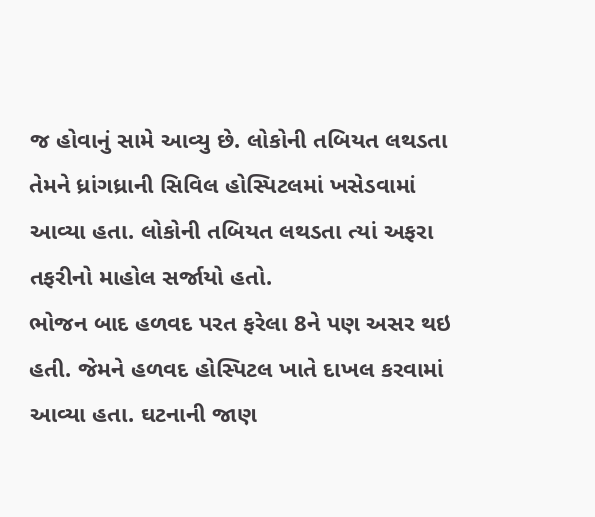જ હોવાનું સામે આવ્યુ છે. લોકોની તબિયત લથડતા તેમને ધ્રાંગધ્રાની સિવિલ હોસ્પિટલમાં ખસેડવામાં આવ્યા હતા. લોકોની તબિયત લથડતા ત્યાં અફરા તફરીનો માહોલ સર્જાયો હતો.
ભોજન બાદ હળવદ પરત ફરેલા 8ને પણ અસર થઇ હતી. જેમને હળવદ હોસ્પિટલ ખાતે દાખલ કરવામાં આવ્યા હતા. ઘટનાની જાણ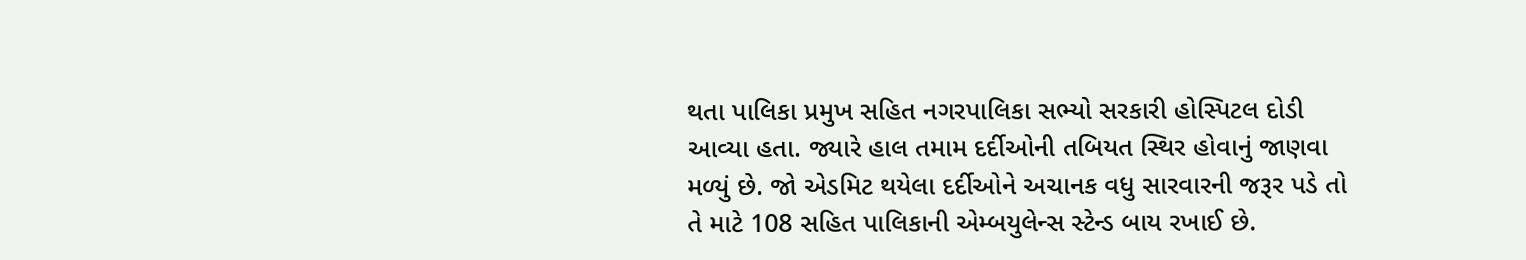થતા પાલિકા પ્રમુખ સહિત નગરપાલિકા સભ્યો સરકારી હોસ્પિટલ દોડી આવ્યા હતા. જ્યારે હાલ તમામ દર્દીઓની તબિયત સ્થિર હોવાનું જાણવા મળ્યું છે. જો એડમિટ થયેલા દર્દીઓને અચાનક વધુ સારવારની જરૂર પડે તો તે માટે 108 સહિત પાલિકાની એમ્બયુલેન્સ સ્ટેન્ડ બાય રખાઈ છે.